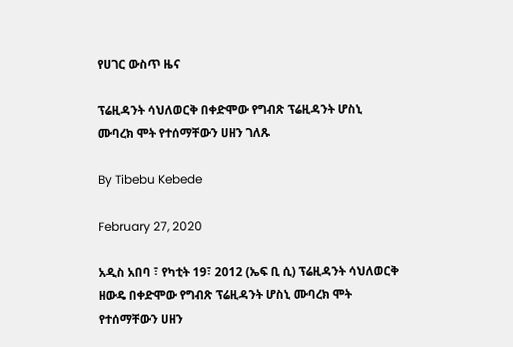የሀገር ውስጥ ዜና

ፕሬዚዳንት ሳህለወርቅ በቀድሞው የግብጽ ፕሬዚዳንት ሆስኒ ሙባረክ ሞት የተሰማቸውን ሀዘን ገለጹ

By Tibebu Kebede

February 27, 2020

አዲስ አበባ ፣ የካቲት 19፣ 2012 (ኤፍ ቢ ሲ) ፕሬዚዳንት ሳህለወርቅ ዘውዴ በቀድሞው የግብጽ ፕሬዚዳንት ሆስኒ ሙባረክ ሞት የተሰማቸውን ሀዘን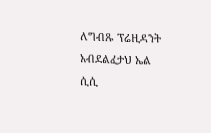ለግብጹ ፕሬዚዳንት አብደልፈታህ ኤል ሲሲ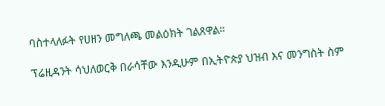ባስተላለፉት የሀዘን መግለጫ መልዕክት ገልጸዋል።

ፕሬዚዳንት ሳህለወርቅ በራሳቸው እንዲሁም በኢትዮጵያ ህዝብ እና መንግስት ስም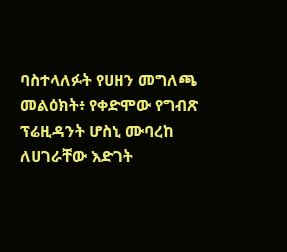ባስተላለፉት የሀዘን መግለጫ መልዕክት፥ የቀድሞው የግብጽ ፕሬዚዳንት ሆስኒ ሙባረከ ለሀገራቸው እድገት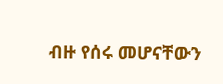ብዙ የሰሩ መሆናቸውን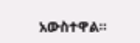አውስተዋል።